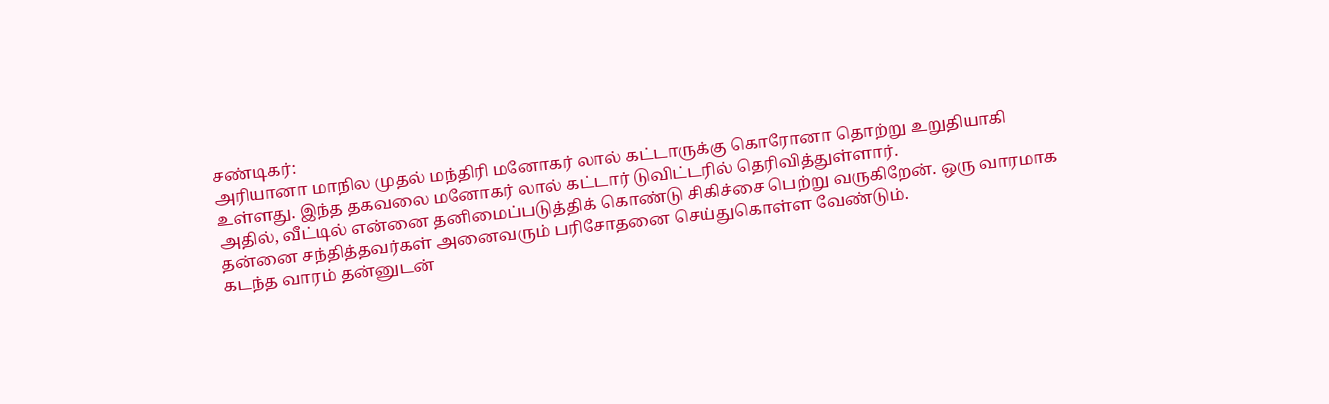சண்டிகர்:
அரியானா மாநில முதல் மந்திரி மனோகர் லால் கட்டாருக்கு கொரோனா தொற்று உறுதியாகி உள்ளது. இந்த தகவலை மனோகர் லால் கட்டார் டுவிட்டரில் தெரிவித்துள்ளார்.
அதில், வீட்டில் என்னை தனிமைப்படுத்திக் கொண்டு சிகிச்சை பெற்று வருகிறேன். ஒரு வாரமாக தன்னை சந்தித்தவர்கள் அனைவரும் பரிசோதனை செய்துகொள்ள வேண்டும்.
கடந்த வாரம் தன்னுடன்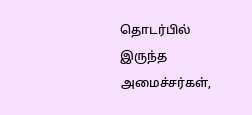தொடர்பில் இருந்த அமைச்சர்கள்,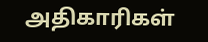அதிகாரிகள்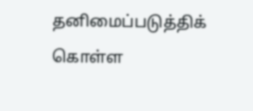தனிமைப்படுத்திக் கொள்ள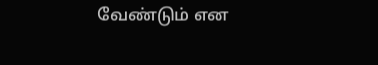வேண்டும் என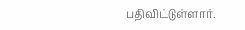பதிவிட்டுள்ளார்.